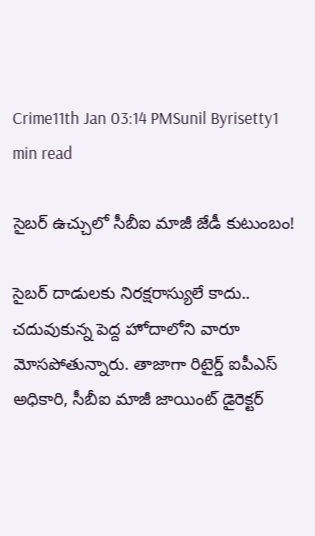Crime11th Jan 03:14 PMSunil Byrisetty1 min read

సైబర్ ఉచ్చులో సీబీఐ మాజీ జేడీ కుటుంబం!

సైబర్ దాడులకు నిరక్షరాస్యులే కాదు.. చదువుకున్న పెద్ద హోదాలోని వారూ మోసపోతున్నారు. తాజాగా రిటైర్డ్ ఐపీఎస్ అధికారి, సీబీఐ మాజీ జాయింట్ డైరెక్టర్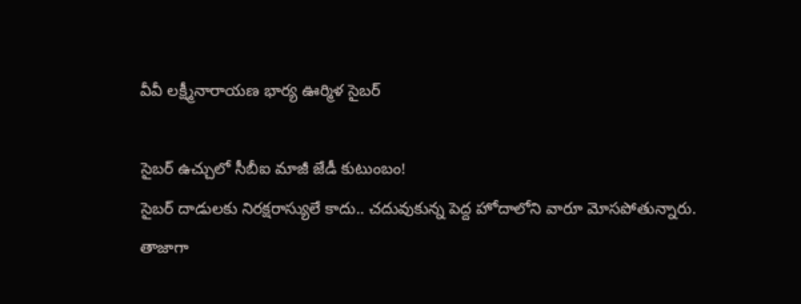వీవీ లక్ష్మీనారాయణ భార్య ఊర్మిళ సైబర్

సైబర్ ఉచ్చులో సీబీఐ మాజీ జేడీ కుటుంబం!
సైబర్ దాడులకు నిరక్షరాస్యులే కాదు.. చదువుకున్న పెద్ద హోదాలోని వారూ మోసపోతున్నారు. తాజాగా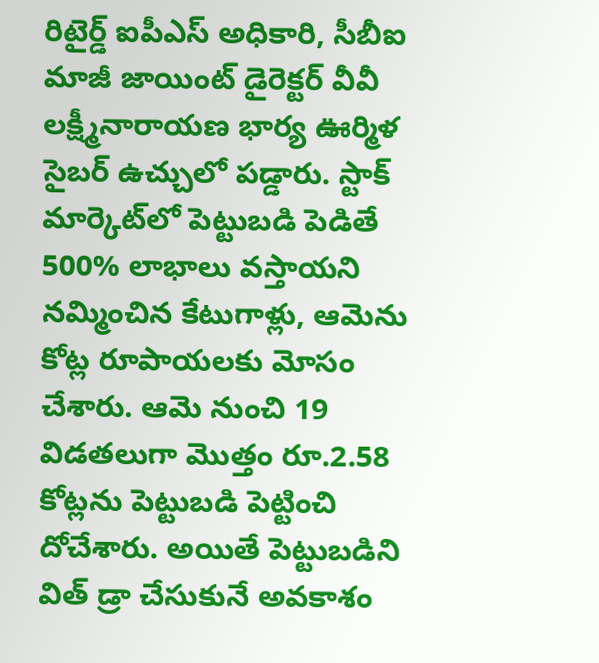రిటైర్డ్ ఐపీఎస్ అధికారి, సీబీఐ మాజీ జాయింట్ డైరెక్టర్ వీవీ లక్ష్మీనారాయణ భార్య ఊర్మిళ సైబర్ ఉచ్చులో పడ్డారు. స్టాక్ మార్కెట్‌లో పెట్టుబడి పెడితే 500% లాభాలు వస్తాయని నమ్మించిన కేటుగాళ్లు, ఆమెను కోట్ల రూపాయలకు మోసం చేశారు. ఆమె నుంచి 19 విడతలుగా మొత్తం రూ.2.58 కోట్లను పెట్టుబడి పెట్టించి దోచేశారు. అయితే పెట్టుబడిని విత్ డ్రా చేసుకునే అవకాశం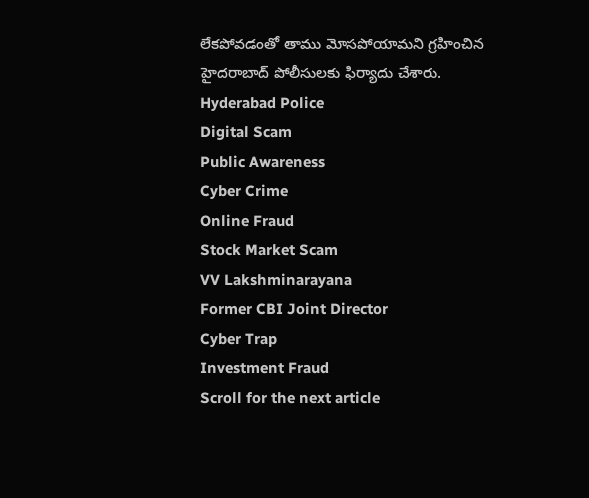లేకపోవడంతో తాము మోసపోయామని గ్రహించిన హైదరాబాద్ పోలీసులకు ఫిర్యాదు చేశారు.
Hyderabad Police
Digital Scam
Public Awareness
Cyber Crime
Online Fraud
Stock Market Scam
VV Lakshminarayana
Former CBI Joint Director
Cyber Trap
Investment Fraud
Scroll for the next article